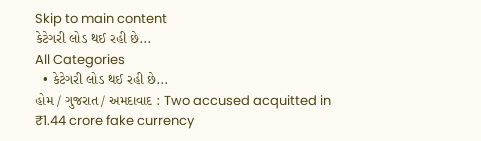Skip to main content
કેટેગરી લોડ થઈ રહી છે...
All Categories
  • કેટેગરી લોડ થઈ રહી છે...
હોમ / ગુજરાત / અમદાવાદ : Two accused acquitted in ₹1.44 crore fake currency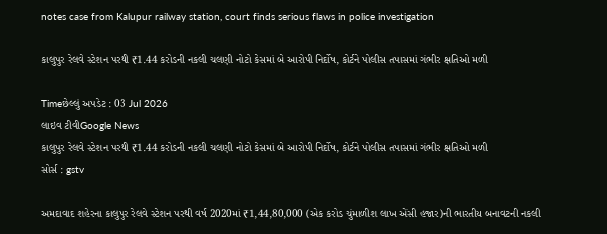notes case from Kalupur railway station, court finds serious flaws in police investigation

કાલુપુર રેલવે સ્ટેશન પરથી ₹1.44 કરોડની નકલી ચલણી નોટો કેસમાં બે આરોપી નિર્દોષ, કોર્ટને પોલીસ તપાસમાં ગંભીર ક્ષતિઓ મળી

Timeછેલ્લું અપડેટ : 03 Jul 2026
લાઇવ ટીવીGoogle News
કાલુપુર રેલવે સ્ટેશન પરથી ₹1.44 કરોડની નકલી ચલણી નોટો કેસમાં બે આરોપી નિર્દોષ, કોર્ટને પોલીસ તપાસમાં ગંભીર ક્ષતિઓ મળી
સોર્સ : gstv

અમદાવાદ શહેરના કાલુપુર રેલવે સ્ટેશન પરથી વર્ષ 2020માં ₹1,44,80,000 (એક કરોડ ચુંમાળીશ લાખ એંસી હજાર)ની ભારતીય બનાવટની નકલી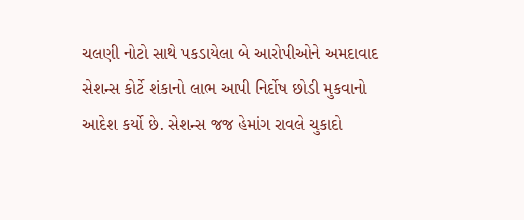ચલણી નોટો સાથે પકડાયેલા બે આરોપીઓને અમદાવાદ સેશન્સ કોર્ટે શંકાનો લાભ આપી નિર્દોષ છોડી મુકવાનો આદેશ કર્યો છે. સેશન્સ જજ હેમાંગ રાવલે ચુકાદો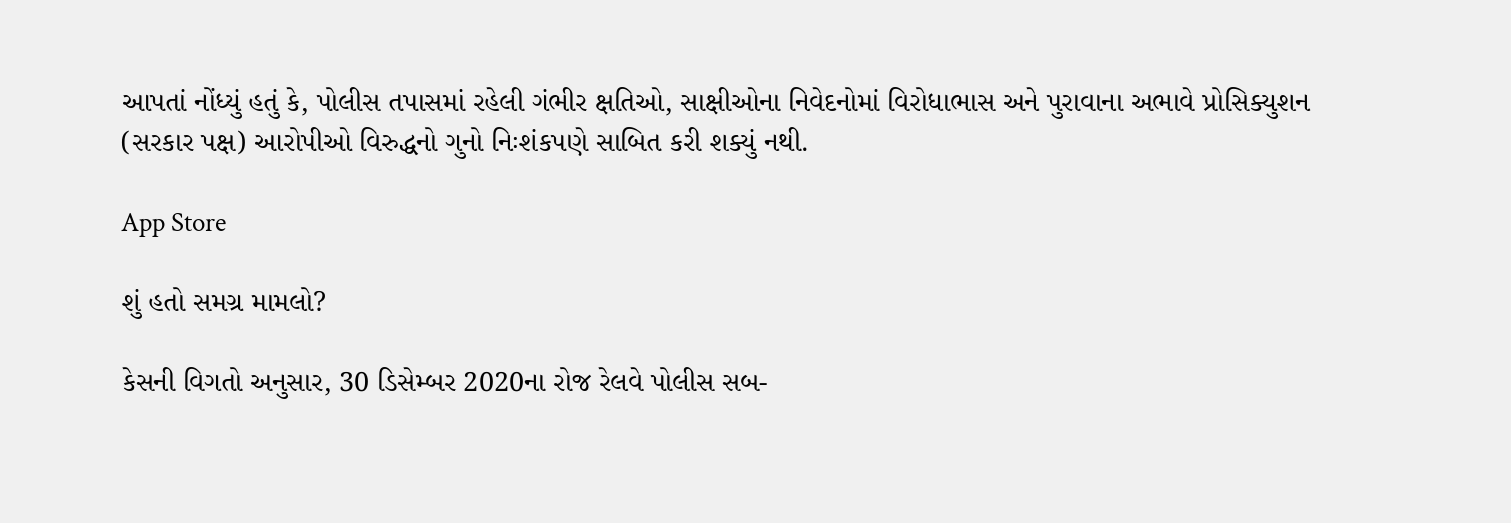આપતાં નોંધ્યું હતું કે, પોલીસ તપાસમાં રહેલી ગંભીર ક્ષતિઓ, સાક્ષીઓના નિવેદનોમાં વિરોધાભાસ અને પુરાવાના અભાવે પ્રોસિક્યુશન (સરકાર પક્ષ) આરોપીઓ વિરુદ્ધનો ગુનો નિઃશંકપણે સાબિત કરી શક્યું નથી.

App Store

શું હતો સમગ્ર મામલો?

કેસની વિગતો અનુસાર, 30 ડિસેમ્બર 2020ના રોજ રેલવે પોલીસ સબ-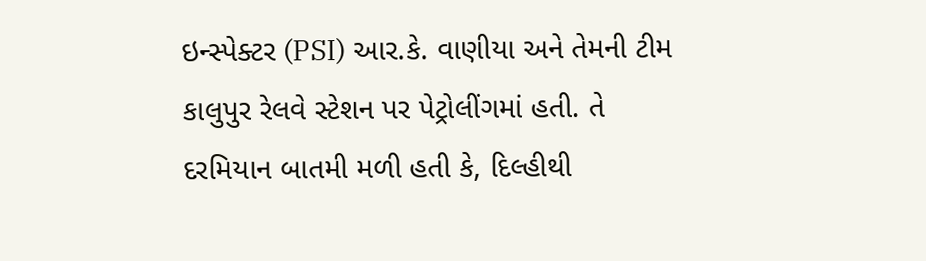ઇન્સ્પેક્ટર (PSI) આર.કે. વાણીયા અને તેમની ટીમ કાલુપુર રેલવે સ્ટેશન પર પેટ્રોલીંગમાં હતી. તે દરમિયાન બાતમી મળી હતી કે, દિલ્હીથી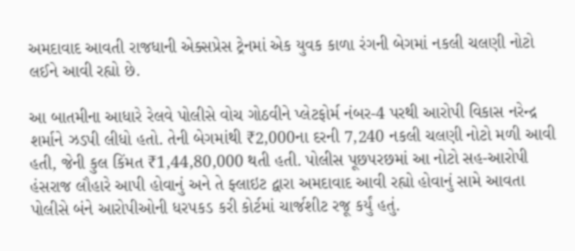અમદાવાદ આવતી રાજધાની એક્સપ્રેસ ટ્રેનમાં એક યુવક કાળા રંગની બેગમાં નકલી ચલણી નોટો લઈને આવી રહ્યો છે.

આ બાતમીના આધારે રેલવે પોલીસે વોચ ગોઠવીને પ્લેટફોર્મ નંબર-4 પરથી આરોપી વિકાસ નરેન્દ્ર શર્માને ઝડપી લીધો હતો. તેની બેગમાંથી ₹2,000ના દરની 7,240 નકલી ચલણી નોટો મળી આવી હતી, જેની કુલ કિંમત ₹1,44,80,000 થતી હતી. પોલીસ પૂછપરછમાં આ નોટો સહ-આરોપી હંસરાજ લૌહારે આપી હોવાનું અને તે ફ્લાઇટ દ્વારા અમદાવાદ આવી રહ્યો હોવાનું સામે આવતા પોલીસે બંને આરોપીઓની ધરપકડ કરી કોર્ટમાં ચાર્જશીટ રજૂ કર્યું હતું.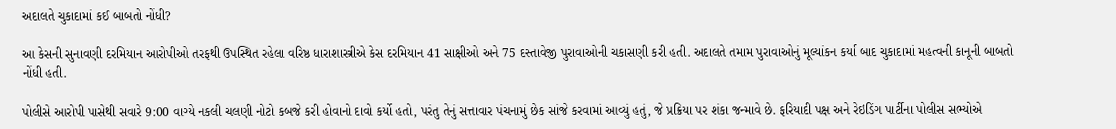અદાલતે ચુકાદામાં કઈ બાબતો નોંધી?

આ કેસની સુનાવણી દરમિયાન આરોપીઓ તરફથી ઉપસ્થિત રહેલા વરિષ્ઠ ધારાશાસ્ત્રીએ કેસ દરમિયાન 41 સાક્ષીઓ અને 75 દસ્તાવેજી પુરાવાઓની ચકાસણી કરી હતી. અદાલતે તમામ પુરાવાઓનું મૂલ્યાંકન કર્યા બાદ ચુકાદામાં મહત્વની કાનૂની બાબતો નોંધી હતી.

પોલીસે આરોપી પાસેથી સવારે 9:00 વાગ્યે નકલી ચલણી નોટો કબજે કરી હોવાનો દાવો કર્યો હતો, પરંતુ તેનું સત્તાવાર પંચનામું છેક સાંજે કરવામાં આવ્યું હતું, જે પ્રક્રિયા પર શંકા જન્માવે છે. ફરિયાદી પક્ષ અને રેઇડિંગ પાર્ટીના પોલીસ સભ્યોએ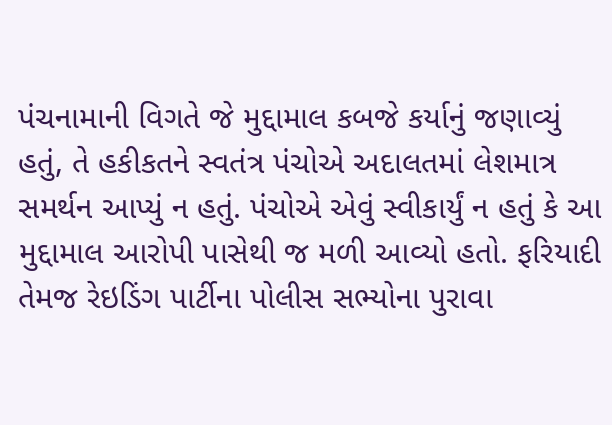પંચનામાની વિગતે જે મુદ્દામાલ કબજે કર્યાનું જણાવ્યું હતું, તે હકીકતને સ્વતંત્ર પંચોએ અદાલતમાં લેશમાત્ર સમર્થન આપ્યું ન હતું. પંચોએ એવું સ્વીકાર્યું ન હતું કે આ મુદ્દામાલ આરોપી પાસેથી જ મળી આવ્યો હતો. ફરિયાદી તેમજ રેઇડિંગ પાર્ટીના પોલીસ સભ્યોના પુરાવા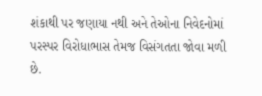શંકાથી પર જણાયા નથી અને તેઓના નિવેદનોમાં પરસ્પર વિરોધાભાસ તેમજ વિસંગતતા જોવા મળી છે.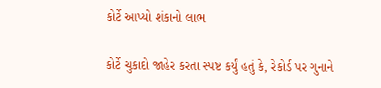કોર્ટે આપ્યો શંકાનો લાભ

કોર્ટે ચુકાદો જાહેર કરતા સ્પષ્ટ કર્યું હતું કે, રેકોર્ડ પર ગુનાને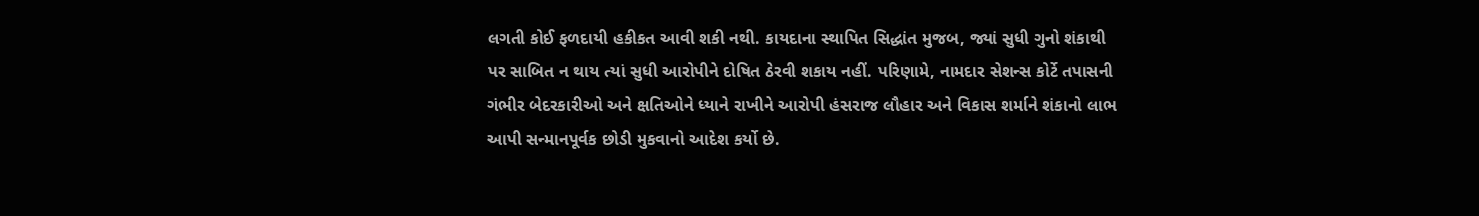લગતી કોઈ ફળદાયી હકીકત આવી શકી નથી. કાયદાના સ્થાપિત સિદ્ધાંત મુજબ, જ્યાં સુધી ગુનો શંકાથી પર સાબિત ન થાય ત્યાં સુધી આરોપીને દોષિત ઠેરવી શકાય નહીં. પરિણામે, નામદાર સેશન્સ કોર્ટે તપાસની ગંભીર બેદરકારીઓ અને ક્ષતિઓને ધ્યાને રાખીને આરોપી હંસરાજ લૌહાર અને વિકાસ શર્માને શંકાનો લાભ આપી સન્માનપૂર્વક છોડી મુકવાનો આદેશ કર્યો છે.